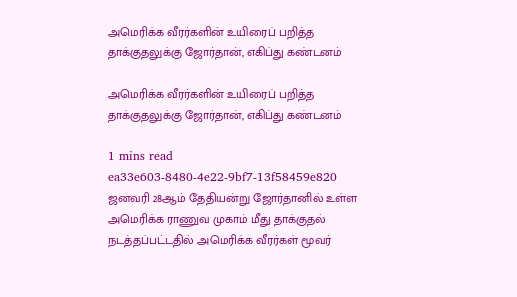அமெரிக்க வீரர்களின் உயிரைப் பறித்த தாக்குதலுக்கு ஜோர்தான், எகிப்து கண்டனம்

அமெரிக்க வீரர்களின் உயிரைப் பறித்த தாக்குதலுக்கு ஜோர்தான், எகிப்து கண்டனம்

1 mins read
ea33e603-8480-4e22-9bf7-13f58459e820
ஜனவரி 28ஆம் தேதியன்று ஜோர்தானில் உள்ள அமெரிக்க ராணுவ முகாம் மீது தாக்குதல் நடத்தப்பட்டதில் அமெரிக்க வீரர்கள் மூவர்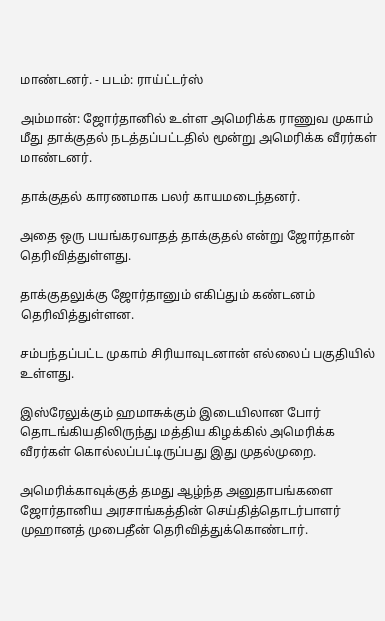மாண்டனர். - படம்: ராய்ட்டர்ஸ்

அம்மான்: ஜோர்தானில் உள்ள அமெரிக்க ராணுவ முகாம் மீது தாக்குதல் நடத்தப்பட்டதில் மூன்று அமெரிக்க வீரர்கள் மாண்டனர்.

தாக்குதல் காரணமாக பலர் காயமடைந்தனர்.

அதை ஒரு பயங்கரவாதத் தாக்குதல் என்று ஜோர்தான் தெரிவித்துள்ளது.

தாக்குதலுக்கு ஜோர்தானும் எகிப்தும் கண்டனம் தெரிவித்துள்ளன.

சம்பந்தப்பட்ட முகாம் சிரியாவுடனான் எல்லைப் பகுதியில் உள்ளது.

இஸ்‌ரேலுக்கும் ஹமாசுக்கும் இடையிலான போர் தொடங்கியதிலிருந்து மத்திய கிழக்கில் அமெரிக்க வீரர்கள் கொல்லப்பட்டிருப்பது இது முதல்முறை.

அமெரிக்காவுக்குத் தமது ஆழ்ந்த அனுதாபங்களை ஜோர்தானிய அரசாங்கத்தின் செய்தித்தொடர்பாளர் முஹானத் முபைதீன் தெரிவித்துக்கொண்டார்.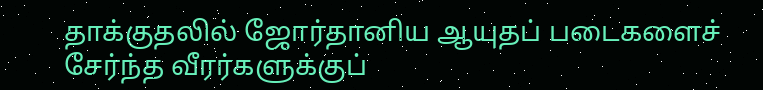தாக்குதலில் ஜோர்தானிய ஆயுதப் படைகளைச் சேர்ந்த வீரர்களுக்குப்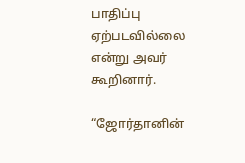பாதிப்பு ஏற்படவில்லை என்று அவர் கூறினார்.

“ஜோர்தானின்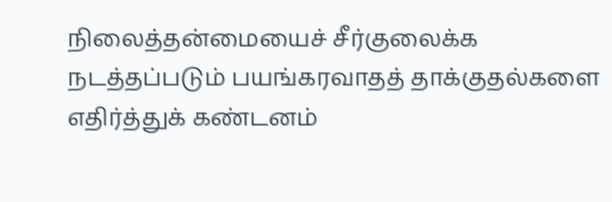நிலைத்தன்மையைச் சீர்குலைக்க நடத்தப்படும் பயங்கரவாதத் தாக்குதல்களை எதிர்த்துக் கண்டனம்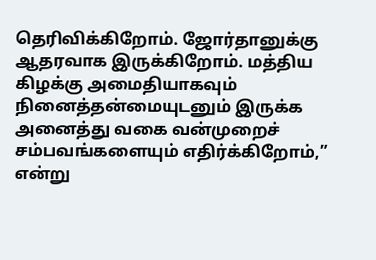தெரிவிக்கிறோம். ஜோர்தானுக்கு ஆதரவாக இருக்கிறோம். மத்திய கிழக்கு அமைதியாகவும் நினைத்தன்மையுடனும் இருக்க அனைத்து வகை வன்முறைச் சம்பவங்களையும் எதிர்க்கிறோம்,” என்று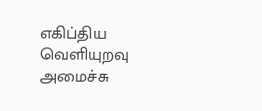எகிப்திய வெளியுறவு அமைச்சு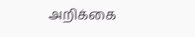அறிக்கை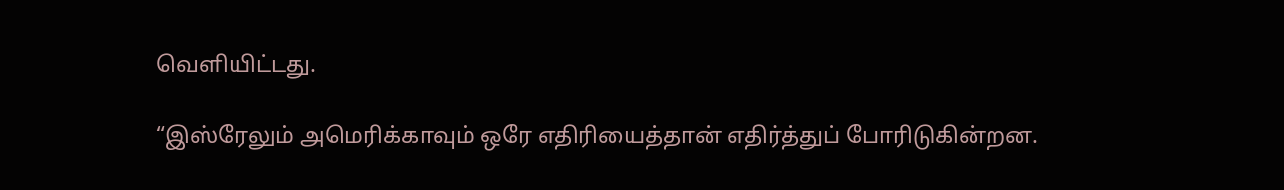வெளியிட்டது.

“இஸ்‌ரேலும் அமெரிக்காவும் ஒரே எதிரியைத்தான் எதிர்த்துப் போரிடுகின்றன.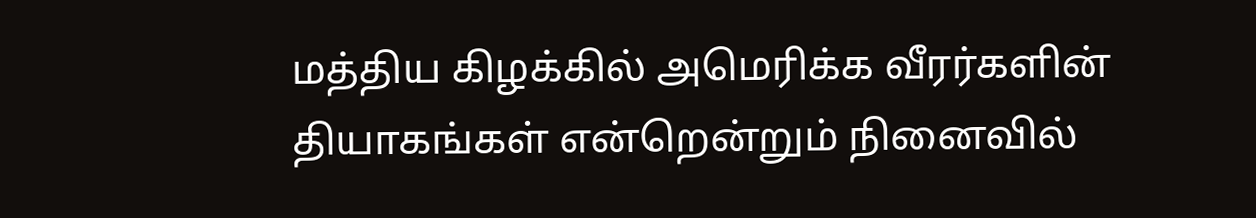மத்திய கிழக்கில் அமெரிக்க வீரர்களின் தியாகங்கள் என்றென்றும் நினைவில்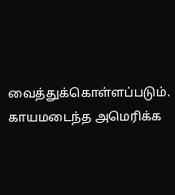வைத்துக்கொள்ளப்படும். காயமடைந்த அமெரிக்க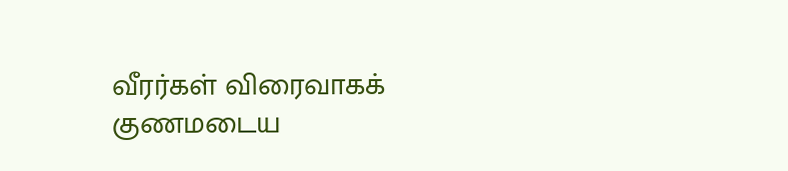வீரர்கள் விரைவாகக் குணமடைய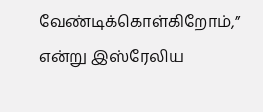வேண்டிக்கொள்கிறோம்,” என்று இஸ்‌ரேலிய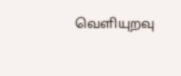வெளியுறவு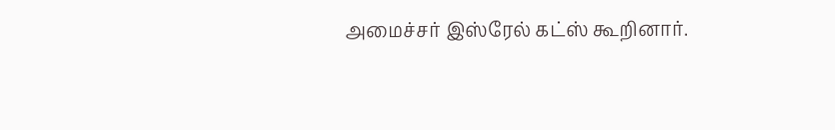அமைச்சர் இஸ்‌ரேல் கட்ஸ் கூறினார்.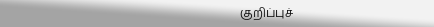குறிப்புச்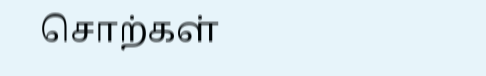சொற்கள்